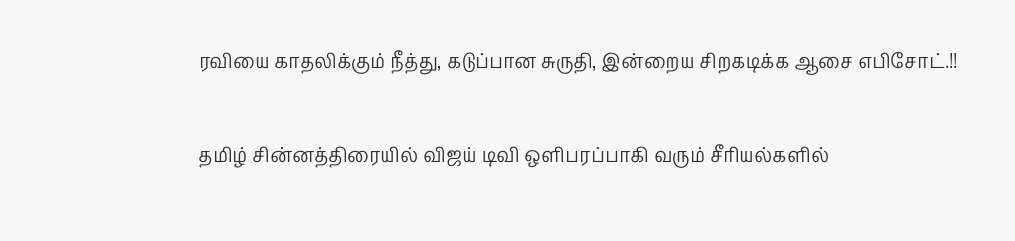ரவியை காதலிக்கும் நீத்து, கடுப்பான சுருதி, இன்றைய சிறகடிக்க ஆசை எபிசோட்.!!

தமிழ் சின்னத்திரையில் விஜய் டிவி ஒளிபரப்பாகி வரும் சீரியல்களில்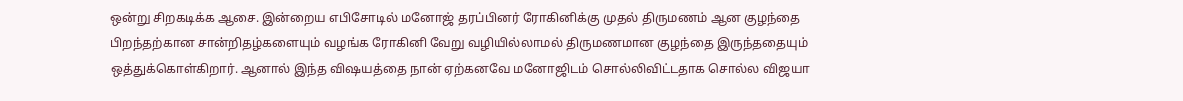ஒன்று சிறகடிக்க ஆசை. இன்றைய எபிசோடில் மனோஜ் தரப்பினர் ரோகினிக்கு முதல் திருமணம் ஆன குழந்தை பிறந்தற்கான சான்றிதழ்களையும் வழங்க ரோகினி வேறு வழியில்லாமல் திருமணமான குழந்தை இருந்ததையும் ஒத்துக்கொள்கிறார். ஆனால் இந்த விஷயத்தை நான் ஏற்கனவே மனோஜிடம் சொல்லிவிட்டதாக சொல்ல விஜயா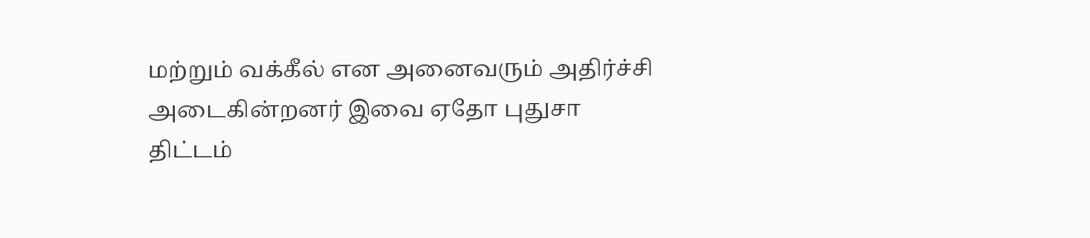மற்றும் வக்கீல் என அனைவரும் அதிர்ச்சி அடைகின்றனர் இவை ஏதோ புதுசா திட்டம்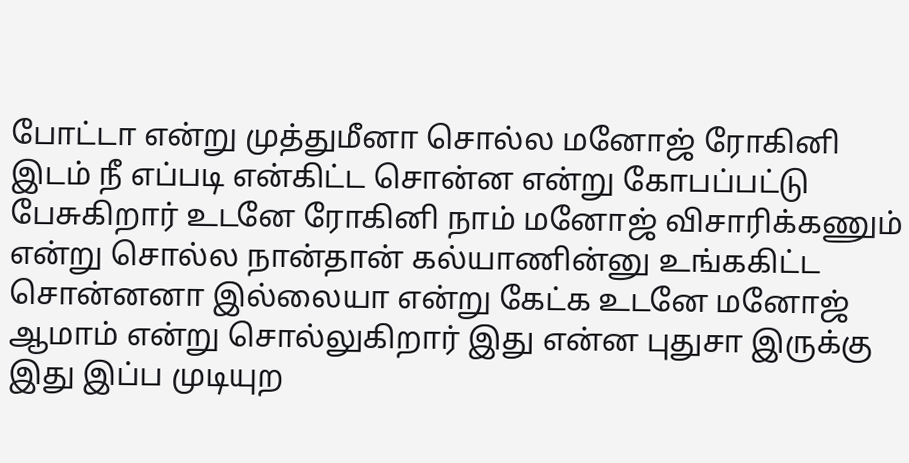போட்டா என்று முத்துமீனா சொல்ல மனோஜ் ரோகினி இடம் நீ எப்படி என்கிட்ட சொன்ன என்று கோபப்பட்டு பேசுகிறார் உடனே ரோகினி நாம் மனோஜ் விசாரிக்கணும் என்று சொல்ல நான்தான் கல்யாணின்னு உங்ககிட்ட சொன்னனா இல்லையா என்று கேட்க உடனே மனோஜ் ஆமாம் என்று சொல்லுகிறார் இது என்ன புதுசா இருக்கு இது இப்ப முடியுற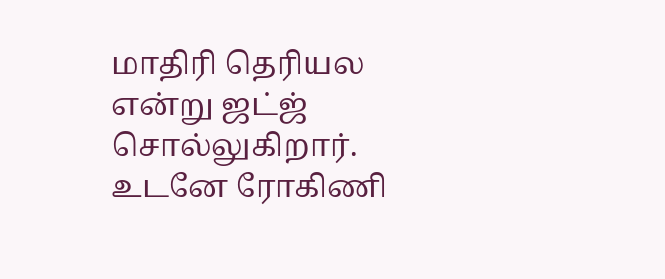மாதிரி தெரியல என்று ஜட்ஜ் சொல்லுகிறார். உடனே ரோகிணி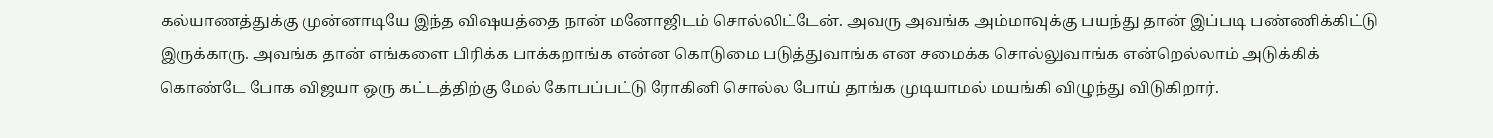கல்யாணத்துக்கு முன்னாடியே இந்த விஷயத்தை நான் மனோஜிடம் சொல்லிட்டேன். அவரு அவங்க அம்மாவுக்கு பயந்து தான் இப்படி பண்ணிக்கிட்டு இருக்காரு. அவங்க தான் எங்களை பிரிக்க பாக்கறாங்க என்ன கொடுமை படுத்துவாங்க என சமைக்க சொல்லுவாங்க என்றெல்லாம் அடுக்கிக் கொண்டே போக விஜயா ஒரு கட்டத்திற்கு மேல் கோபப்பட்டு ரோகினி சொல்ல போய் தாங்க முடியாமல் மயங்கி விழுந்து விடுகிறார்.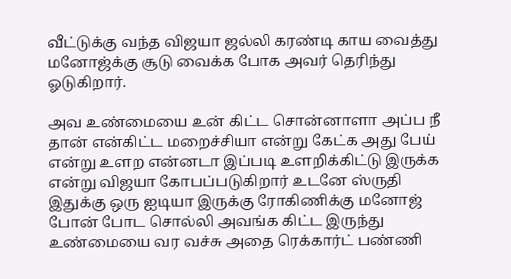வீட்டுக்கு வந்த விஜயா ஜல்லி கரண்டி காய வைத்து மனோஜ்க்கு சூடு வைக்க போக அவர் தெரிந்து ஓடுகிறார்.

அவ உண்மையை உன் கிட்ட சொன்னாளா அப்ப நீ தான் என்கிட்ட மறைச்சியா என்று கேட்க அது பேய் என்று உளற என்னடா இப்படி உளறிக்கிட்டு இருக்க என்று விஜயா கோபப்படுகிறார் உடனே ஸ்ருதி இதுக்கு ஒரு ஐடியா இருக்கு ரோகிணிக்கு மனோஜ் போன் போட சொல்லி அவங்க கிட்ட இருந்து உண்மையை வர வச்சு அதை ரெக்கார்ட் பண்ணி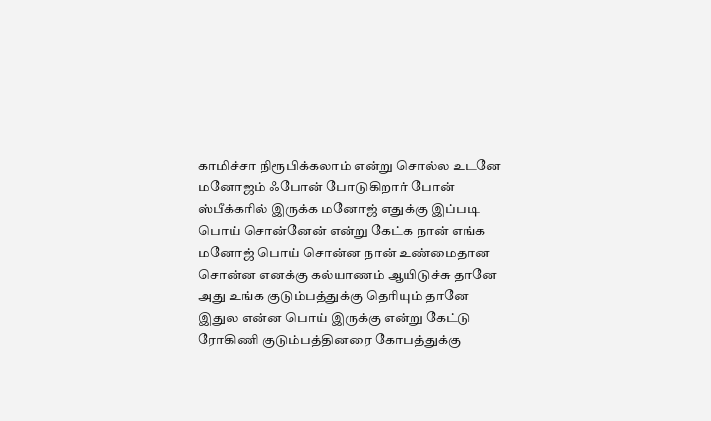காமிச்சா நிரூபிக்கலாம் என்று சொல்ல உடனே மனோஜம் ஃபோன் போடுகிறார் போன் ஸ்பீக்கரில் இருக்க மனோஜ் எதுக்கு இப்படி பொய் சொன்னேன் என்று கேட்க நான் எங்க மனோஜ் பொய் சொன்ன நான் உண்மைதான சொன்ன எனக்கு கல்யாணம் ஆயிடுச்சு தானே அது உங்க குடும்பத்துக்கு தெரியும் தானே இதுல என்ன பொய் இருக்கு என்று கேட்டு ரோகிணி குடும்பத்தினரை கோபத்துக்கு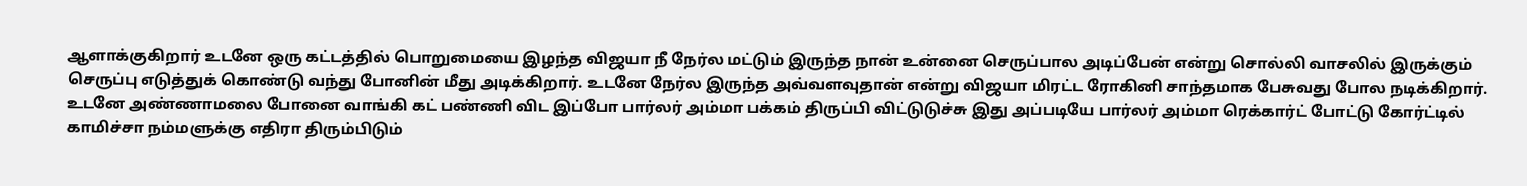ஆளாக்குகிறார் உடனே ஒரு கட்டத்தில் பொறுமையை இழந்த விஜயா நீ நேர்ல மட்டும் இருந்த நான் உன்னை செருப்பால அடிப்பேன் என்று சொல்லி வாசலில் இருக்கும் செருப்பு எடுத்துக் கொண்டு வந்து போனின் மீது அடிக்கிறார். உடனே நேர்ல இருந்த அவ்வளவுதான் என்று விஜயா மிரட்ட ரோகினி சாந்தமாக பேசுவது போல நடிக்கிறார். உடனே அண்ணாமலை போனை வாங்கி கட் பண்ணி விட இப்போ பார்லர் அம்மா பக்கம் திருப்பி விட்டுடுச்சு இது அப்படியே பார்லர் அம்மா ரெக்கார்ட் போட்டு கோர்ட்டில் காமிச்சா நம்மளுக்கு எதிரா திரும்பிடும்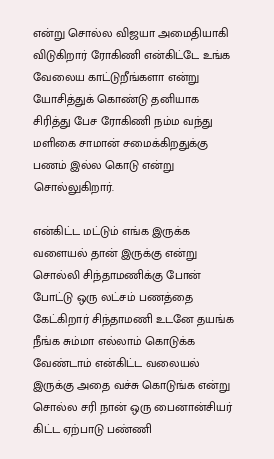என்று சொல்ல விஜயா அமைதியாகி விடுகிறார் ரோகிணி என்கிட்டே உங்க வேலைய காட்டுறீங்களா என்று யோசித்துக் கொண்டு தனியாக சிரித்து பேச ரோகிணி நம்ம வந்து மளிகை சாமான் சமைக்கிறதுக்கு பணம் இல்ல கொடு என்று சொல்லுகிறார்.

என்கிட்ட மட்டும் எங்க இருக்க வளையல் தான் இருக்கு என்று சொல்லி சிந்தாமணிக்கு போன் போட்டு ஒரு லட்சம் பணத்தை கேட்கிறார் சிந்தாமணி உடனே தயங்க நீங்க சும்மா எல்லாம் கொடுக்க வேண்டாம் என்கிட்ட வலையல் இருக்கு அதை வச்சு கொடுங்க என்று சொல்ல சரி நான் ஒரு பைனான்சியர் கிட்ட ஏற்பாடு பண்ணி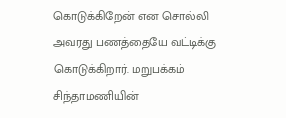கொடுக்கிறேன் என சொல்லி அவரது பணத்தையே வட்டிக்கு கொடுக்கிறார். மறுபக்கம் சிந்தாமணியின்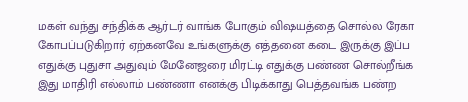மகள் வந்து சந்திக்க ஆர்டர் வாங்க போகும் விஷயத்தை சொல்ல ரேகா கோபப்படுகிறார் ஏற்கனவே உங்களுக்கு எத்தனை கடை இருக்கு இப்ப எதுக்கு புதுசா அதுவும் மேனேஜரை மிரட்டி எதுக்கு பண்ண சொல்றீங்க இது மாதிரி எல்லாம் பண்ணா எனக்கு பிடிக்காது பெத்தவங்க பண்ற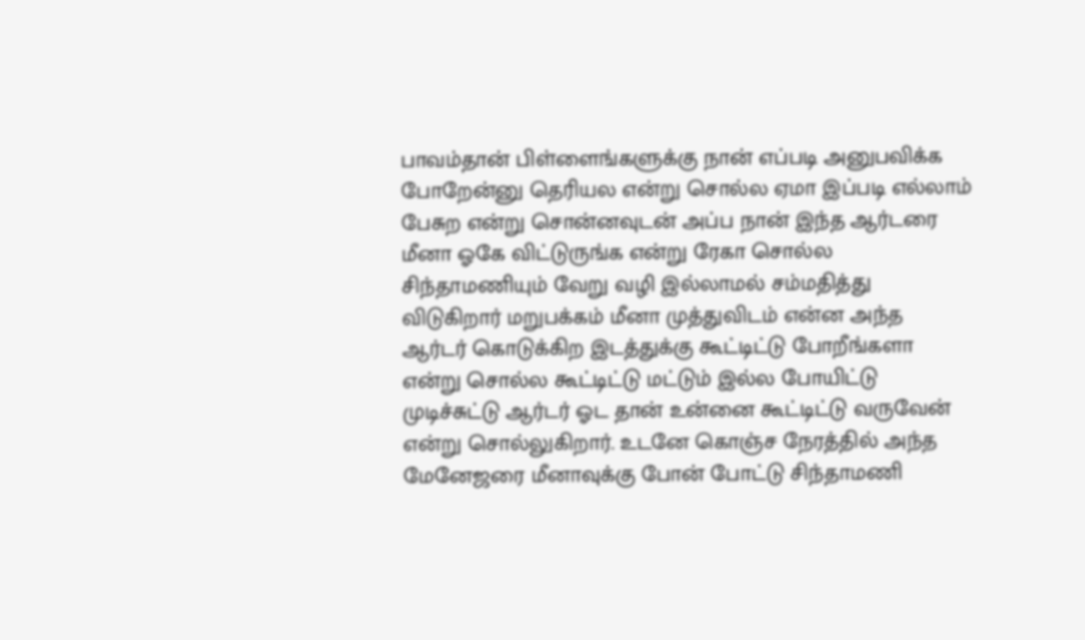பாவம்தான் பிள்ளைங்களுக்கு நான் எப்படி அனுபவிக்க போறேன்னு தெரியல என்று சொல்ல ஏமா இப்படி எல்லாம் பேசுற என்று சொன்னவுடன் அப்ப நான் இந்த ஆர்டரை மீனா ஓகே விட்டுருங்க என்று ரேகா சொல்ல சிந்தாமணியும் வேறு வழி இல்லாமல் சம்மதித்து விடுகிறார் மறுபக்கம் மீனா முத்துவிடம் என்ன அந்த ஆர்டர் கொடுக்கிற இடத்துக்கு கூட்டிட்டு போறீங்களா என்று சொல்ல கூட்டிட்டு மட்டும் இல்ல போயிட்டு முடிச்சுட்டு ஆர்டர் ஓட தான் உன்னை கூட்டிட்டு வருவேன் என்று சொல்லுகிறார். உடனே கொஞ்ச நேரத்தில் அந்த மேனேஜரை மீனாவுக்கு போன் போட்டு சிந்தாமணி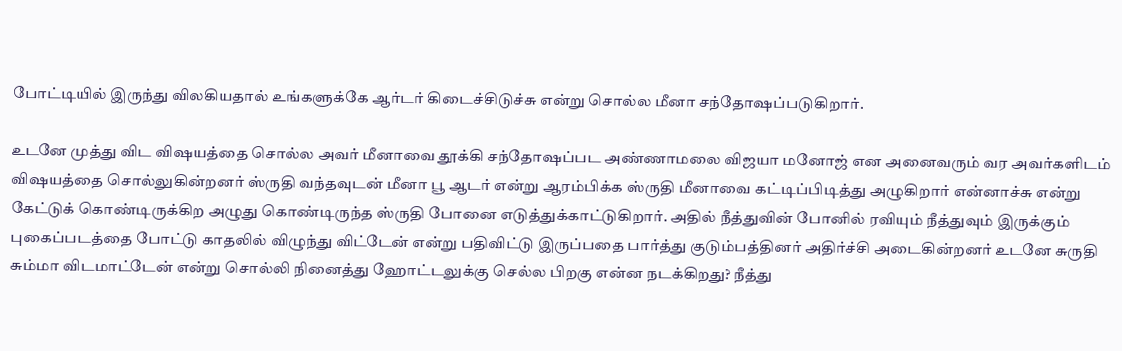போட்டியில் இருந்து விலகியதால் உங்களுக்கே ஆர்டர் கிடைச்சிடுச்சு என்று சொல்ல மீனா சந்தோஷப்படுகிறார்.

உடனே முத்து விட விஷயத்தை சொல்ல அவர் மீனாவை தூக்கி சந்தோஷப்பட அண்ணாமலை விஜயா மனோஜ் என அனைவரும் வர அவர்களிடம் விஷயத்தை சொல்லுகின்றனர் ஸ்ருதி வந்தவுடன் மீனா பூ ஆடர் என்று ஆரம்பிக்க ஸ்ருதி மீனாவை கட்டிப்பிடித்து அழுகிறார் என்னாச்சு என்று கேட்டுக் கொண்டிருக்கிற அழுது கொண்டிருந்த ஸ்ருதி போனை எடுத்துக்காட்டுகிறார். அதில் நீத்துவின் போனில் ரவியும் நீத்துவும் இருக்கும் புகைப்படத்தை போட்டு காதலில் விழுந்து விட்டேன் என்று பதிவிட்டு இருப்பதை பார்த்து குடும்பத்தினர் அதிர்ச்சி அடைகின்றனர் உடனே சுருதி சும்மா விடமாட்டேன் என்று சொல்லி நினைத்து ஹோட்டலுக்கு செல்ல பிறகு என்ன நடக்கிறது? நீத்து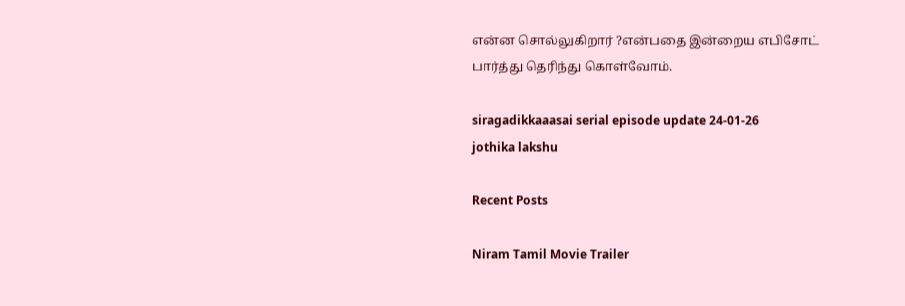என்ன சொல்லுகிறார் ?என்பதை இன்றைய எபிசோட் பார்த்து தெரிந்து கொள்வோம்.

siragadikkaaasai serial episode update 24-01-26
jothika lakshu

Recent Posts

Niram Tamil Movie Trailer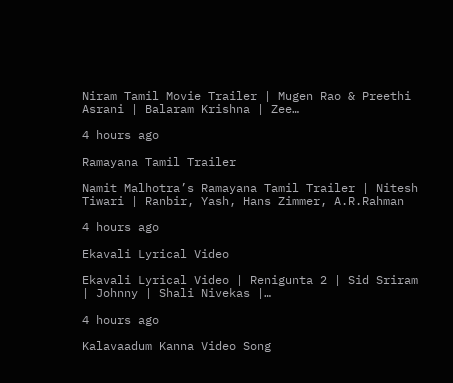Niram Tamil Movie Trailer | Mugen Rao & Preethi Asrani | Balaram Krishna | Zee…

4 hours ago

Ramayana Tamil Trailer

Namit Malhotra’s Ramayana Tamil Trailer | Nitesh Tiwari | Ranbir, Yash, Hans Zimmer, A.R.Rahman

4 hours ago

Ekavali Lyrical Video

Ekavali Lyrical Video | Renigunta 2 | Sid Sriram | Johnny | Shali Nivekas |…

4 hours ago

Kalavaadum Kanna Video Song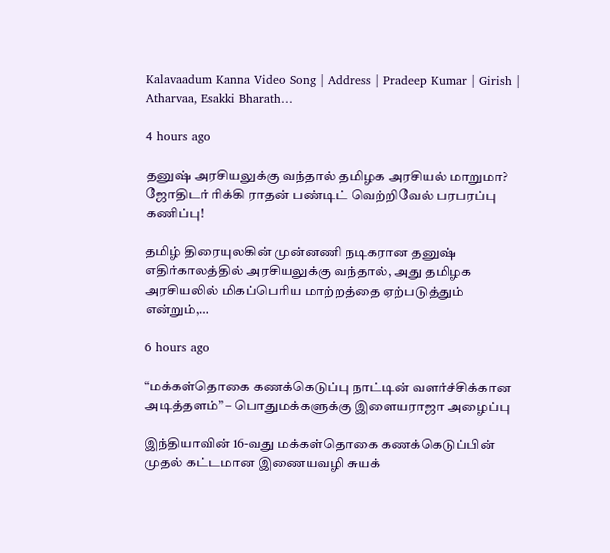Kalavaadum Kanna Video Song | Address | Pradeep Kumar | Girish | Atharvaa, Esakki Bharath…

4 hours ago

தனுஷ் அரசியலுக்கு வந்தால் தமிழக அரசியல் மாறுமா? ஜோதிடர் ரிக்கி ராதன் பண்டிட் வெற்றிவேல் பரபரப்பு கணிப்பு!

தமிழ் திரையுலகின் முன்னணி நடிகரான தனுஷ் எதிர்காலத்தில் அரசியலுக்கு வந்தால், அது தமிழக அரசியலில் மிகப்பெரிய மாற்றத்தை ஏற்படுத்தும் என்றும்,…

6 hours ago

“மக்கள்தொகை கணக்கெடுப்பு நாட்டின் வளர்ச்சிக்கான அடித்தளம்” – பொதுமக்களுக்கு இளையராஜா அழைப்பு

இந்தியாவின் 16-வது மக்கள்தொகை கணக்கெடுப்பின் முதல் கட்டமான இணையவழி சுயக்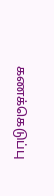கணக்கெடுப்பு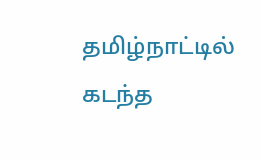தமிழ்நாட்டில் கடந்த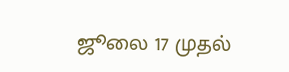ஜூலை 17 முதல்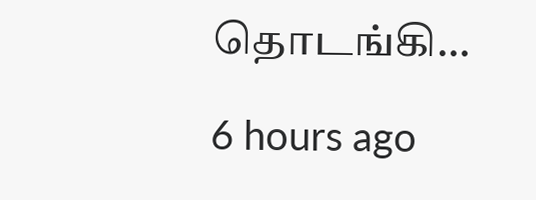தொடங்கி…

6 hours ago